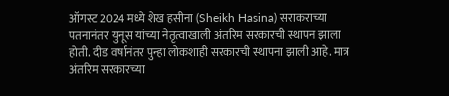ऑगस्ट 2024 मध्ये शेख हसीना (Sheikh Hasina) सराकराच्या पतनानंतर युनूस यांच्या नेतृत्वाखाली अंतरिम सरकारची स्थापन झाला होती. दीड वर्षानंतर पुन्हा लोकशाही सरकारची स्थापना झाली आहे. मात्र अंतरिम सरकारच्या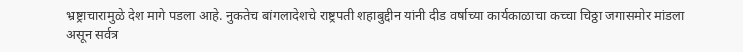भ्रष्ट्राचारामुळे देश मागे पडला आहे. नुकतेच बांगलादेशचे राष्ट्रपती शहाबुद्दीन यांनी दीड वर्षाच्या कार्यकाळाचा कच्चा चिठ्ठा जगासमोर मांडला असून सर्वत्र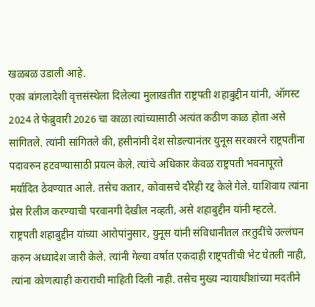खळबळ उडाली आहे.
एका बांगलादेशी वृत्तसंस्थेला दिलेल्या मुलाखतीत राष्ट्रपती शहाबुद्दीन यांनी, ऑगस्ट 2024 ते फेब्रुवारी 2026 चा काळा त्यांच्यासाठी अत्यंत कठीण काळ होता असे सांगितले. त्यांनी सांगितले की, हसीनांनी देश सोडल्यानंतर युनूस सरकारने राष्ट्रपतींना पदावरुन हटवण्यासाठी प्रयत्न केले. त्यांचे अधिकार केवळ राष्ट्रपती भवनापूरते मर्यादित ठेवण्यात आले. तसेच कतार, कोवासचे दौरेही रद्द केले गेले. याशिवाय त्यांना प्रेस रिलीज करण्याची परवानगी देखील नव्हती, असे शहाबुद्दीन यांनी म्हटले.
राष्ट्रपती शहाबुद्दीन यांच्या आरोपांनुसार, युनूस यांनी संविधानीतल तरतुदींचे उल्लंघन करुन अध्यादेश जारी केले. त्यांनी गेल्या वर्षात एकदाही राष्ट्रपतींची भेट घेतली नाही, त्यांना कोणत्याही कराराची माहिती दिली नाही. तसेच मुख्य न्यायाधीशांच्या मदतीने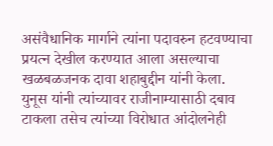असंवैधानिक मार्गाने त्यांना पदावरुन हटवण्याचा प्रयत्न देखील करण्यात आला असल्याचा खळबळजनक दावा शहाबुद्दीन यांनी केला. युनूस यांनी त्यांच्यावर राजीनाम्यासाठी दबाव टाकला तसेच त्यांच्या विरोधात आंदोलनेही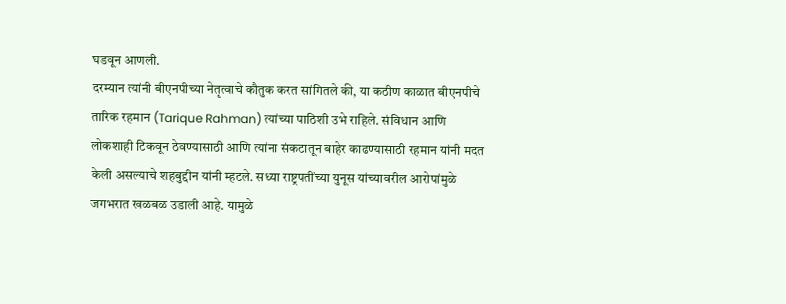घडवून आणली.
दरम्यान त्यांनी बीएनपीच्या नेतृत्वाचे कौतुक करत सांगितले की, या कठीण काळात बीएनपीचे तारिक रहमान (Tarique Rahman) त्यांच्या पाठिशी उभे राहिले. संविधान आणि लोकशाही टिकवून ठेवण्यासाठी आणि त्यांना संकटातून बाहेर काढण्यासाठी रहमान यांनी मदत केली असल्याचे शहबुद्दीन यांनी म्हटले. सध्या राष्ट्रपतींच्या युनूस यांच्यावरील आरोपांमुळे जगभरात खळबळ उडाली आहे. यामुळे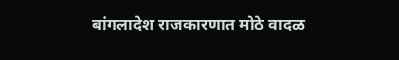बांगलादेश राजकारणात मोठे वादळ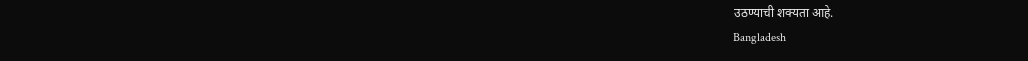उठण्याची शक्यता आहे.
Bangladesh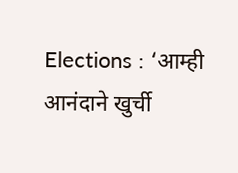Elections : ‘आम्ही आनंदाने खुर्ची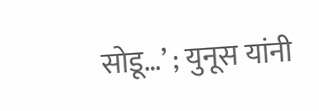सोडू…’ ; युनूस यांनी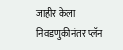जाहीर केला निवडणुकीनंतर प्लॅन